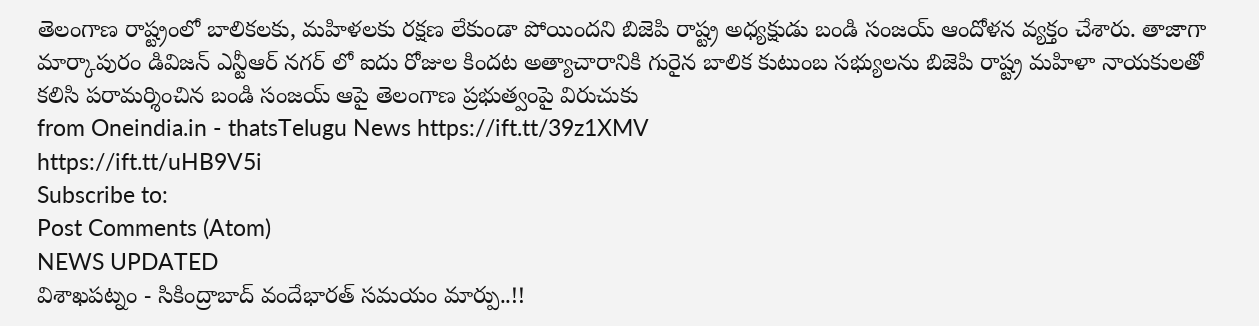తెలంగాణ రాష్ట్రంలో బాలికలకు, మహిళలకు రక్షణ లేకుండా పోయిందని బిజెపి రాష్ట్ర అధ్యక్షుడు బండి సంజయ్ ఆందోళన వ్యక్తం చేశారు. తాజాగా మార్కాపురం డివిజన్ ఎన్టీఆర్ నగర్ లో ఐదు రోజుల కిందట అత్యాచారానికి గురైన బాలిక కుటుంబ సభ్యులను బిజెపి రాష్ట్ర మహిళా నాయకులతో కలిసి పరామర్శించిన బండి సంజయ్ ఆపై తెలంగాణ ప్రభుత్వంపై విరుచుకు
from Oneindia.in - thatsTelugu News https://ift.tt/39z1XMV
https://ift.tt/uHB9V5i
Subscribe to:
Post Comments (Atom)
NEWS UPDATED
విశాఖపట్నం - సికింద్రాబాద్ వందేభారత్ సమయం మార్పు..!!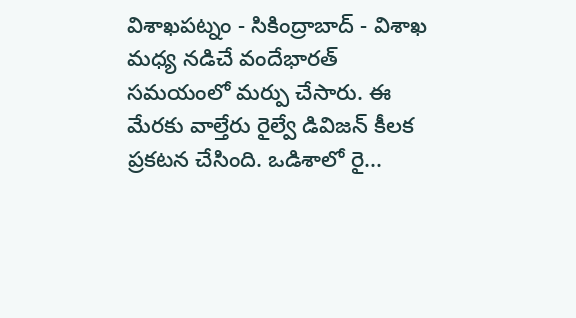విశాఖపట్నం - సికింద్రాబాద్ - విశాఖ మధ్య నడిచే వందేభారత్ సమయంలో మర్పు చేసారు. ఈ మేరకు వాల్తేరు రైల్వే డివిజన్ కీలక ప్రకటన చేసింది. ఒడిశాలో రై...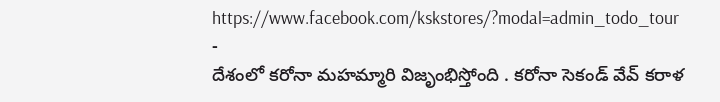https://www.facebook.com/kskstores/?modal=admin_todo_tour
-
దేశంలో కరోనా మహమ్మారి విజృంభిస్తోంది . కరోనా సెకండ్ వేవ్ కరాళ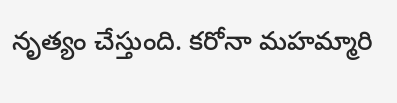నృత్యం చేస్తుంది. కరోనా మహమ్మారి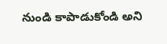నుండి కాపాడుకోండి అని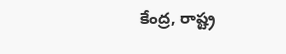కేంద్ర, రాష్ట్ర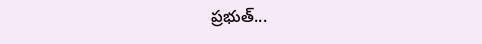ప్రభుత్...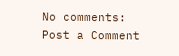No comments:
Post a Comment